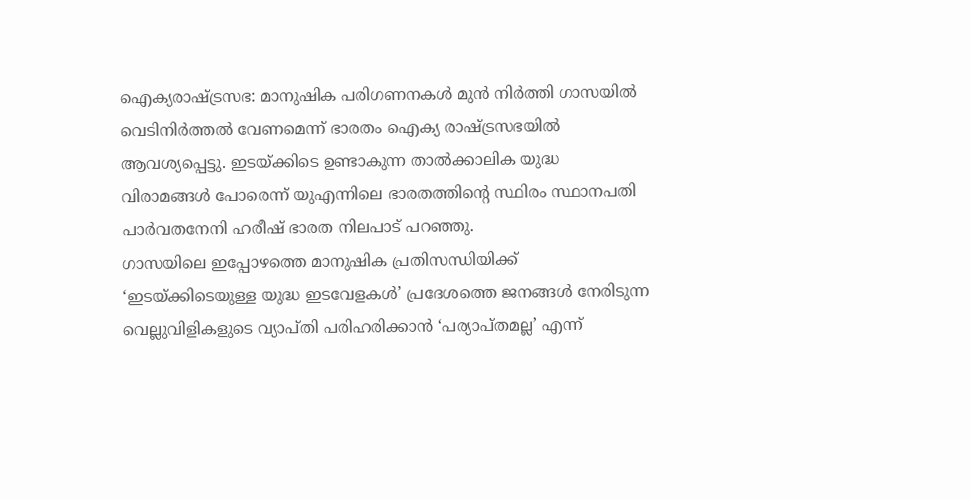ഐക്യരാഷ്ട്രസഭ: മാനുഷിക പരിഗണനകൾ മുൻ നിർത്തി ഗാസയിൽ വെടിനിർത്തൽ വേണമെന്ന് ഭാരതം ഐക്യ രാഷ്ട്രസഭയിൽ ആവശ്യപ്പെട്ടു. ഇടയ്ക്കിടെ ഉണ്ടാകുന്ന താൽക്കാലിക യുദ്ധ വിരാമങ്ങൾ പോരെന്ന് യുഎന്നിലെ ഭാരതത്തിന്റെ സ്ഥിരം സ്ഥാനപതി പാർവതനേനി ഹരീഷ് ഭാരത നിലപാട് പറഞ്ഞു.
ഗാസയിലെ ഇപ്പോഴത്തെ മാനുഷിക പ്രതിസന്ധിയിക്ക് ‘ഇടയ്ക്കിടെയുള്ള യുദ്ധ ഇടവേളകൾ’ പ്രദേശത്തെ ജനങ്ങൾ നേരിടുന്ന വെല്ലുവിളികളുടെ വ്യാപ്തി പരിഹരിക്കാൻ ‘പര്യാപ്തമല്ല’ എന്ന്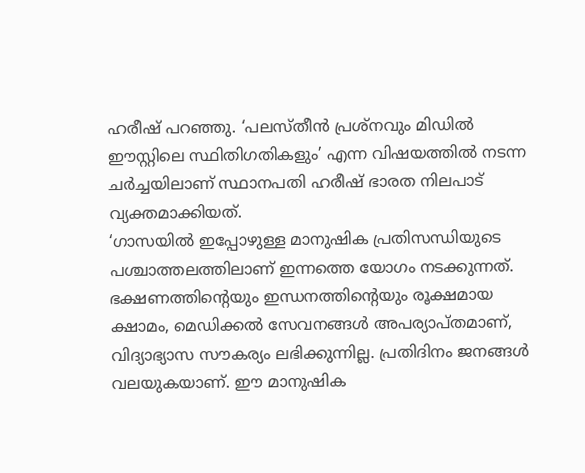ഹരീഷ് പറഞ്ഞു. ‘പലസ്തീൻ പ്രശ്നവും മിഡിൽ ഈസ്റ്റിലെ സ്ഥിതിഗതികളും’ എന്ന വിഷയത്തിൽ നടന്ന ചർച്ചയിലാണ് സ്ഥാനപതി ഹരീഷ് ഭാരത നിലപാട് വ്യക്തമാക്കിയത്.
‘ഗാസയിൽ ഇപ്പോഴുള്ള മാനുഷിക പ്രതിസന്ധിയുടെ പശ്ചാത്തലത്തിലാണ് ഇന്നത്തെ യോഗം നടക്കുന്നത്. ഭക്ഷണത്തിന്റെയും ഇന്ധനത്തിന്റെയും രൂക്ഷമായ ക്ഷാമം, മെഡിക്കൽ സേവനങ്ങൾ അപര്യാപ്തമാണ്, വിദ്യാഭ്യാസ സൗകര്യം ലഭിക്കുന്നില്ല. പ്രതിദിനം ജനങ്ങൾ വലയുകയാണ്. ഈ മാനുഷിക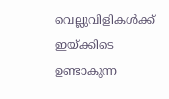വെല്ലുവിളികൾക്ക് ഇയ്ക്കിടെ ഉണ്ടാകുന്ന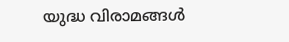യുദ്ധ വിരാമങ്ങൾ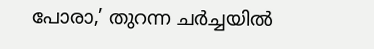പോരാ,’ തുറന്ന ചർച്ചയിൽ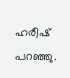ഹരീഷ് പറഞ്ഞു.